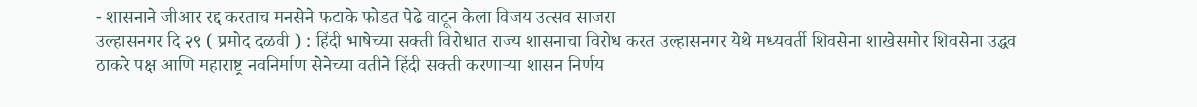- शासनाने जीआर रद्द करताच मनसेने फटाके फोडत पेढे वाटून केला विजय उत्सव साजरा
उल्हासनगर दि २९ ( प्रमोद दळवी ) : हिंदी भाषेच्या सक्ती विरोधात राज्य शासनाचा विरोध करत उल्हासनगर येथे मध्यवर्ती शिवसेना शाखेसमोर शिवसेना उद्धव ठाकरे पक्ष आणि महाराष्ट्र नवनिर्माण सेनेच्या वतीने हिंदी सक्ती करणाऱ्या शासन निर्णय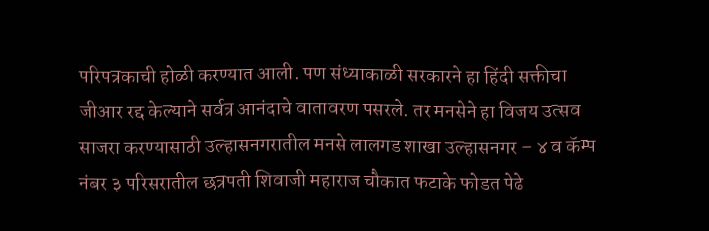परिपत्रकाची होळी करण्यात आली. पण संध्याकाळी सरकारने हा हिंदी सक्तीचा जीआर रद्द केल्याने सर्वत्र आनंदाचे वातावरण पसरले. तर मनसेने हा विजय उत्सव साजरा करण्यासाठी उल्हासनगरातील मनसे लालगड शाखा उल्हासनगर – ४ व कॅम्प नंबर ३ परिसरातील छत्रपती शिवाजी महाराज चौकात फटाके फोडत पेढे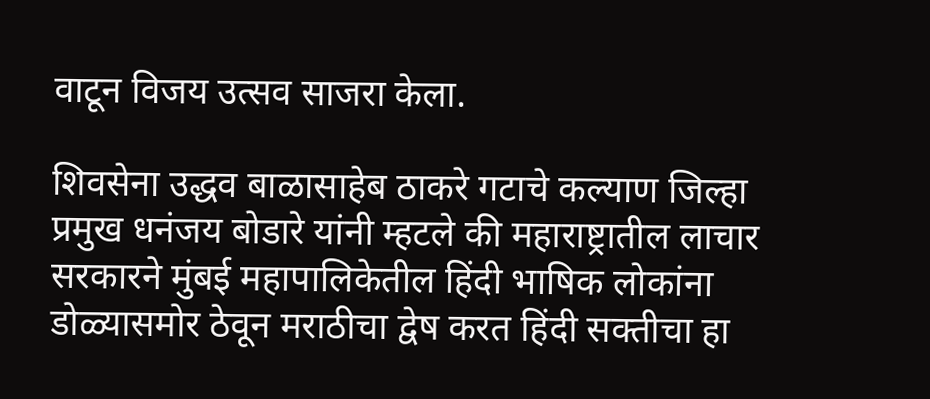वाटून विजय उत्सव साजरा केला.

शिवसेना उद्धव बाळासाहेब ठाकरे गटाचे कल्याण जिल्हा प्रमुख धनंजय बोडारे यांनी म्हटले की महाराष्ट्रातील लाचार सरकारने मुंबई महापालिकेतील हिंदी भाषिक लोकांना डोळ्यासमोर ठेवून मराठीचा द्वेष करत हिंदी सक्तीचा हा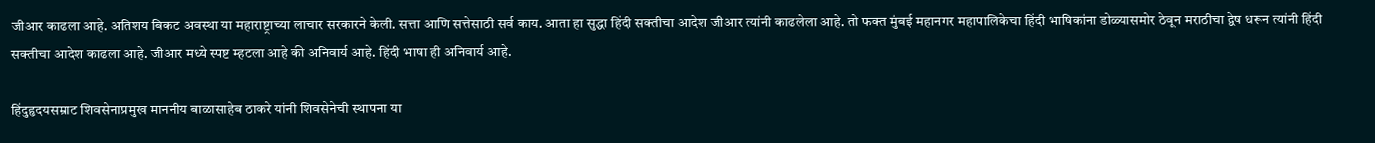जीआर काढला आहे. अतिशय बिकट अवस्था या महाराष्ट्राच्या लाचार सरकारने केली. सत्ता आणि सत्तेसाठी सर्व काय. आता हा सुद्धा हिंदी सक्तीचा आदेश जीआर त्यांनी काढलेला आहे. तो फक्त मुंबई महानगर महापालिकेचा हिंदी भाषिकांना डोळ्यासमोर ठेवून मराठीचा द्वेष धरून त्यांनी हिंदी सक्तीचा आदेश काढला आहे. जीआर मध्ये स्पष्ट म्हटला आहे की अनिवार्य आहे. हिंदी भाषा ही अनिवार्य आहे.

हिंदुहृदयसम्राट शिवसेनाप्रमुख माननीय बाळासाहेब ठाकरे यांनी शिवसेनेची स्थापना या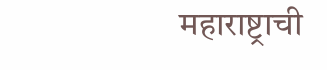महाराष्ट्राची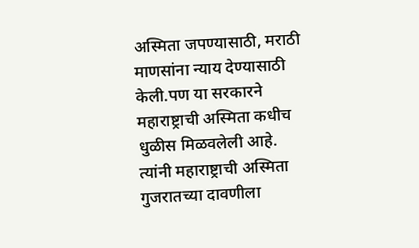अस्मिता जपण्यासाठी, मराठी माणसांना न्याय देण्यासाठी केली.पण या सरकारने महाराष्ट्राची अस्मिता कधीच धुळीस मिळवलेली आहे. त्यांनी महाराष्ट्राची अस्मिता गुजरातच्या दावणीला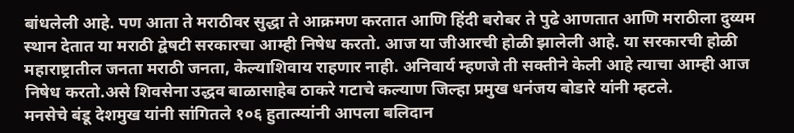बांधलेली आहे. पण आता ते मराठीवर सुद्धा ते आक्रमण करतात आणि हिंदी बरोबर ते पुढे आणतात आणि मराठीला दुय्यम स्थान देतात या मराठी द्वेषटी सरकारचा आम्ही निषेध करतो. आज या जीआरची होळी झालेली आहे. या सरकारची होळी महाराष्ट्रातील जनता मराठी जनता, केल्याशिवाय राहणार नाही. अनिवार्य म्हणजे ती सक्तीने केली आहे त्याचा आम्ही आज निषेध करतो.असे शिवसेना उद्धव बाळासाहेब ठाकरे गटाचे कल्याण जिल्हा प्रमुख धनंजय बोडारे यांनी म्हटले.
मनसेचे बंडू देशमुख यांनी सांगितले १०६ हुतात्म्यांनी आपला बलिदान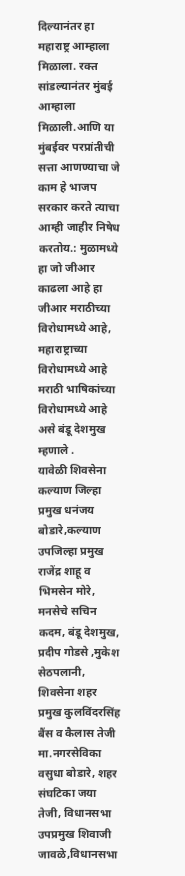दिल्यानंतर हा महाराष्ट्र आम्हाला मिळाला. रक्त सांडल्यानंतर मुंबई आम्हाला मिळाली.आणि या मुंबईवर परप्रांतीची सत्ता आणण्याचा जे काम हे भाजप सरकार करते त्याचा आम्ही जाहीर निषेध करतोय.: मुळामध्ये हा जो जीआर काढला आहे हा जीआर मराठीच्या विरोधामध्ये आहे, महाराष्ट्राच्या विरोधामध्ये आहे मराठी भाषिकांच्या विरोधामध्ये आहे असे बंडू देशमुख म्हणाले .
यावेळी शिवसेना कल्याण जिल्हा प्रमुख धनंजय बोडारे,कल्याण उपजिल्हा प्रमुख राजेंद्र शाहू व भिमसेन मोरे, मनसेचे सचिन कदम, बंडू देशमुख, प्रदीप गोडसे ,मुकेश सेठपलानी, शिवसेना शहर प्रमुख कुलविंदरसिंह बैंस व कैलास तेजी मा.नगरसेविका वसुधा बोडारे, शहर संघटिका जया तेजी, विधानसभा उपप्रमुख शिवाजी जावळे,विधानसभा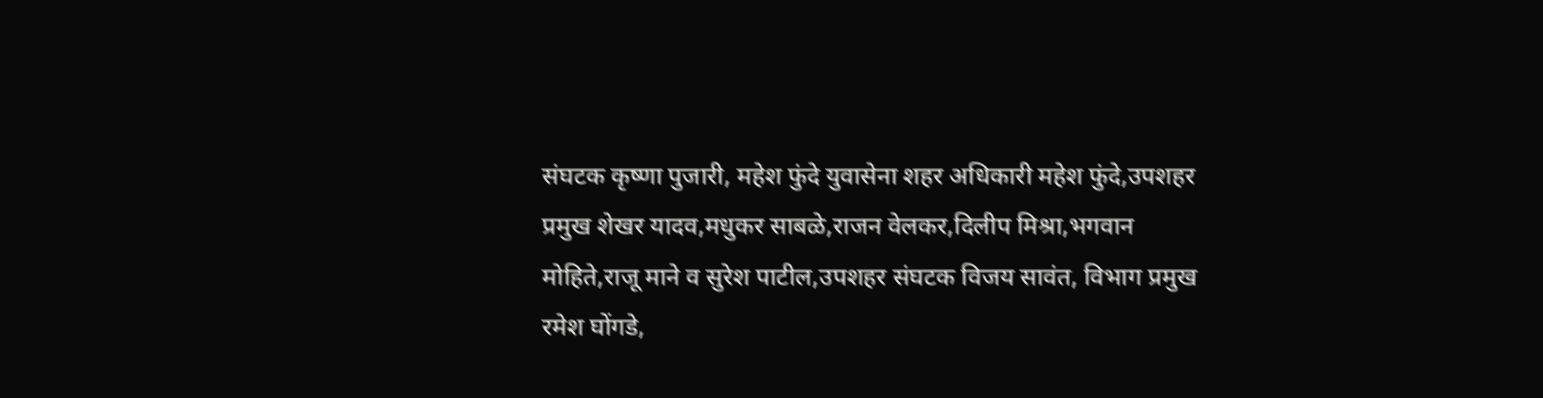संघटक कृष्णा पुजारी, महेश फुंदे युवासेना शहर अधिकारी महेश फुंदे,उपशहर प्रमुख शेखर यादव,मधुकर साबळे,राजन वेलकर,दिलीप मिश्रा,भगवान मोहिते,राजू माने व सुरेश पाटील,उपशहर संघटक विजय सावंत, विभाग प्रमुख रमेश घोंगडे,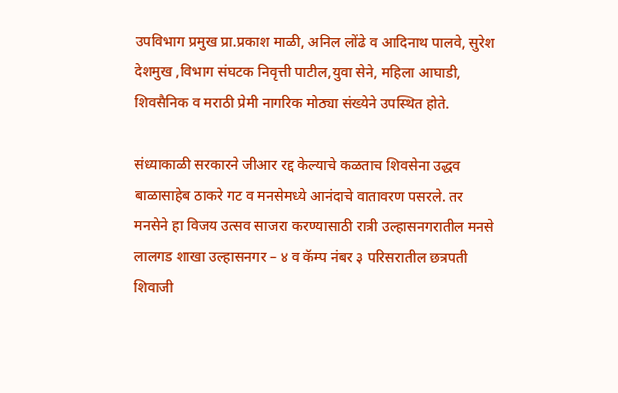उपविभाग प्रमुख प्रा.प्रकाश माळी, अनिल लोंढे व आदिनाथ पालवे, सुरेश देशमुख ,विभाग संघटक निवृत्ती पाटील,युवा सेने, महिला आघाडी, शिवसैनिक व मराठी प्रेमी नागरिक मोठ्या संख्येने उपस्थित होते.

संध्याकाळी सरकारने जीआर रद्द केल्याचे कळताच शिवसेना उद्धव बाळासाहेब ठाकरे गट व मनसेमध्ये आनंदाचे वातावरण पसरले. तर मनसेने हा विजय उत्सव साजरा करण्यासाठी रात्री उल्हासनगरातील मनसे लालगड शाखा उल्हासनगर – ४ व कॅम्प नंबर ३ परिसरातील छत्रपती शिवाजी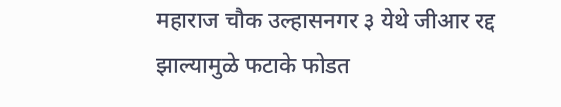महाराज चौक उल्हासनगर ३ येथे जीआर रद्द झाल्यामुळे फटाके फोडत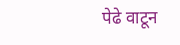पेढे वाटून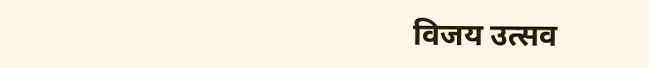विजय उत्सव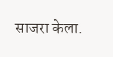साजरा केला.